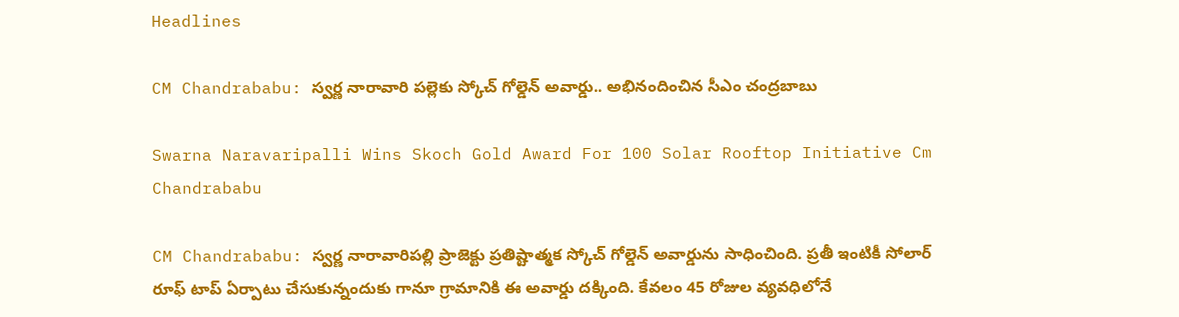Headlines

CM Chandrababu: స్వర్ణ నారావారి పల్లెకు స్కోచ్ గోల్డెన్ అవార్డు.. అభినందించిన సీఎం చంద్రబాబు

Swarna Naravaripalli Wins Skoch Gold Award For 100 Solar Rooftop Initiative Cm Chandrababu

CM Chandrababu: స్వర్ణ నారావారిపల్లి ప్రాజెక్టు ప్రతిష్టాత్మక స్కోచ్ గోల్డెన్ అవార్డును సాధించింది. ప్రతీ ఇంటికీ సోలార్ రూఫ్ టాప్ ఏర్పాటు చేసుకున్నందుకు గానూ గ్రామానికి ఈ అవార్డు దక్కింది. కేవలం 45 రోజుల వ్యవధిలోనే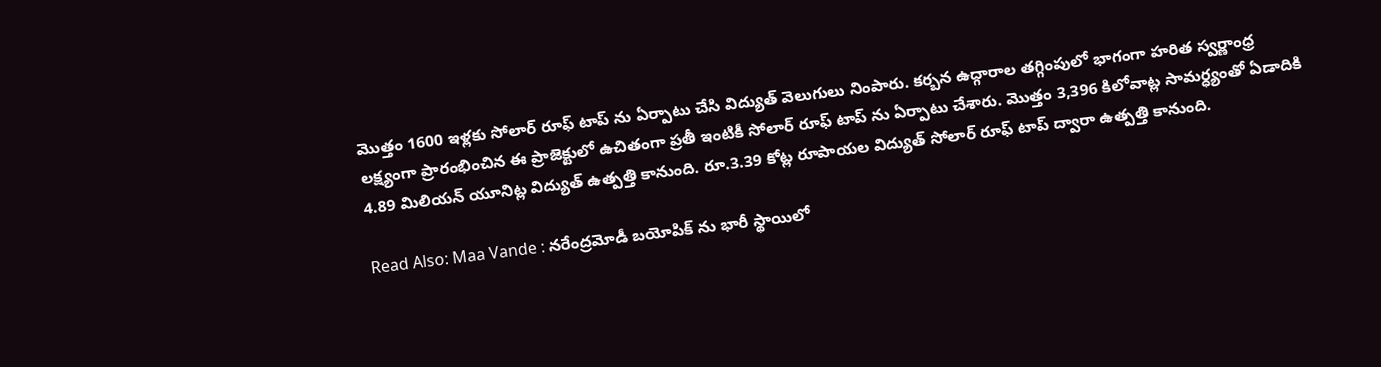మొత్తం 1600 ఇళ్లకు సోలార్ రూఫ్ టాప్ ను ఏర్పాటు చేసి విద్యుత్ వెలుగులు నింపారు. కర్బన ఉద్గారాల తగ్గింపులో భాగంగా హరిత స్వర్ణాంధ్ర లక్ష్యంగా ప్రారంభించిన ఈ ప్రాజెక్టులో ఉచితంగా ప్రతీ ఇంటికీ సోలార్ రూఫ్ టాప్ ను ఏర్పాటు చేశారు. మొత్తం 3,396 కిలోవాట్ల సామర్ధ్యంతో ఏడాదికి 4.89 మిలియన్ యూనిట్ల విద్యుత్ ఉత్పత్తి కానుంది. రూ.3.39 కోట్ల రూపాయల విద్యుత్ సోలార్ రూఫ్ టాప్ ద్వారా ఉత్పత్తి కానుంది.

Read Also: Maa Vande : నరేంద్రమోడీ బయోపిక్ ను భారీ స్థాయిలో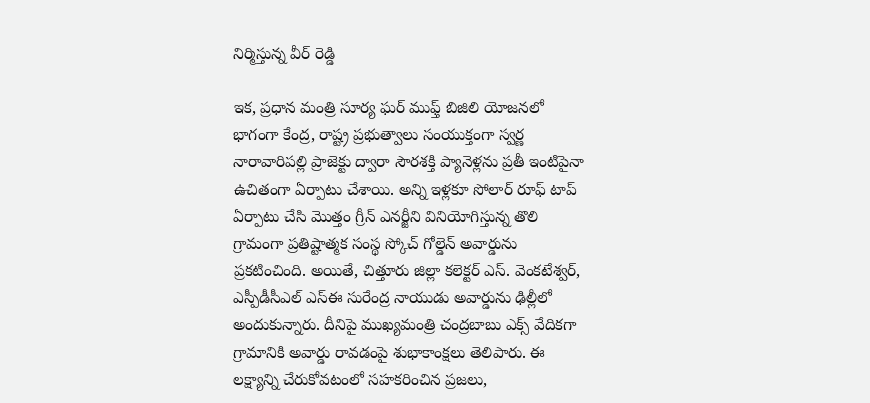నిర్మిస్తున్న వీర్ రెడ్డి

ఇక, ప్రధాన మంత్రి సూర్య ఘర్ ముఫ్త్ బిజిలి యోజనలో భాగంగా కేంద్ర, రాష్ట్ర ప్రభుత్వాలు సంయుక్తంగా స్వర్ణ నారావారిపల్లి ప్రాజెక్టు ద్వారా సౌరశక్తి ప్యానెళ్లను ప్రతీ ఇంటిపైనా ఉచితంగా ఏర్పాటు చేశాయి. అన్ని ఇళ్లకూ సోలార్ రూఫ్ టాప్ ఏర్పాటు చేసి మొత్తం గ్రీన్ ఎనర్జీని వినియోగిస్తున్న తొలి గ్రామంగా ప్రతిష్టాత్మక సంస్థ స్కోచ్ గోల్డెన్ అవార్డును ప్రకటించింది. అయితే, చిత్తూరు జిల్లా కలెక్టర్ ఎస్. వెంకటేశ్వర్, ఎస్పీడీసీఎల్ ఎస్ఈ సురేంద్ర నాయుడు అవార్డును ఢిల్లీలో అందుకున్నారు. దీనిపై ముఖ్యమంత్రి చంద్రబాబు ఎక్స్ వేదికగా గ్రామానికి అవార్డు రావడంపై శుభాకాంక్షలు తెలిపారు. ఈ లక్ష్యాన్ని చేరుకోవటంలో సహకరించిన ప్రజలు,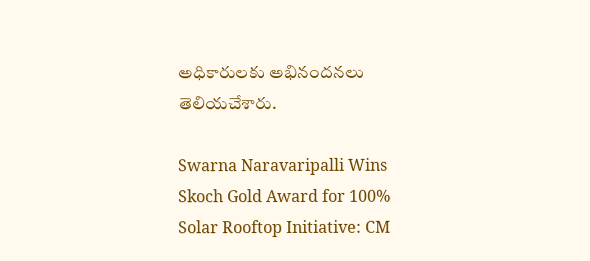అధికారులకు అభినందనలు తెలియచేశారు.

Swarna Naravaripalli Wins Skoch Gold Award for 100% Solar Rooftop Initiative: CM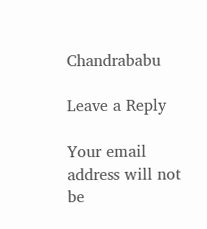Chandrababu

Leave a Reply

Your email address will not be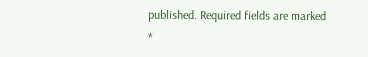published. Required fields are marked *